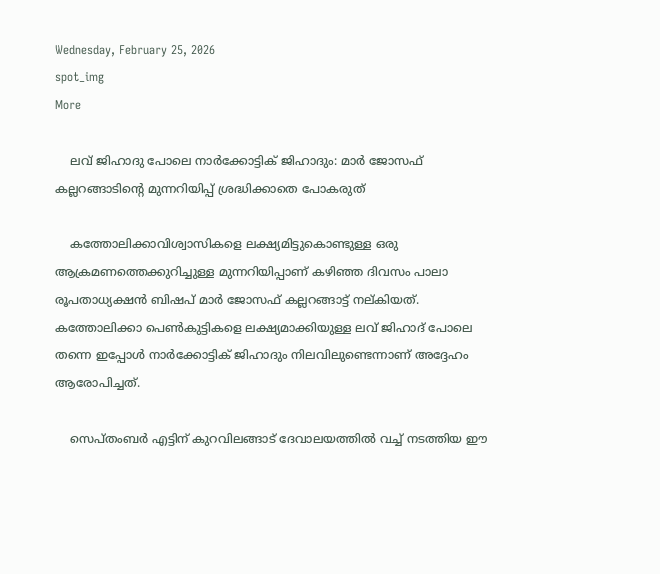Wednesday, February 25, 2026
spot_img
More

    ലവ് ജിഹാദു പോലെ നാര്‍ക്കോട്ടിക് ജിഹാദും: മാര്‍ ജോസഫ് കല്ലറങ്ങാടിന്റെ മുന്നറിയിപ്പ് ശ്രദ്ധിക്കാതെ പോകരുത്

    കത്തോലിക്കാവിശ്വാസികളെ ലക്ഷ്യമിട്ടുകൊണ്ടുള്ള ഒരു ആക്രമണത്തെക്കുറിച്ചുള്ള മുന്നറിയിപ്പാണ് കഴിഞ്ഞ ദിവസം പാലാ രൂപതാധ്യക്ഷന്‍ ബിഷപ് മാര്‍ ജോസഫ് കല്ലറങ്ങാട്ട് നല്കിയത്. കത്തോലിക്കാ പെണ്‍കുട്ടികളെ ലക്ഷ്യമാക്കിയുള്ള ലവ് ജിഹാദ് പോലെ തന്നെ ഇപ്പോള്‍ നാര്‍ക്കോട്ടിക് ജിഹാദും നിലവിലുണ്ടെന്നാണ് അദ്ദേഹം ആരോപിച്ചത്.

    സെപ്തംബര്‍ എട്ടിന് കുറവിലങ്ങാട് ദേവാലയത്തില്‍ വച്ച് നടത്തിയ ഈ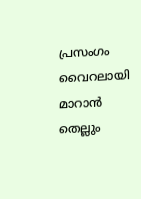പ്രസംഗം വൈറലായി മാറാന്‍ തെല്ലും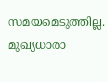സമയമെടുത്തില്ല. മുഖ്യധാരാ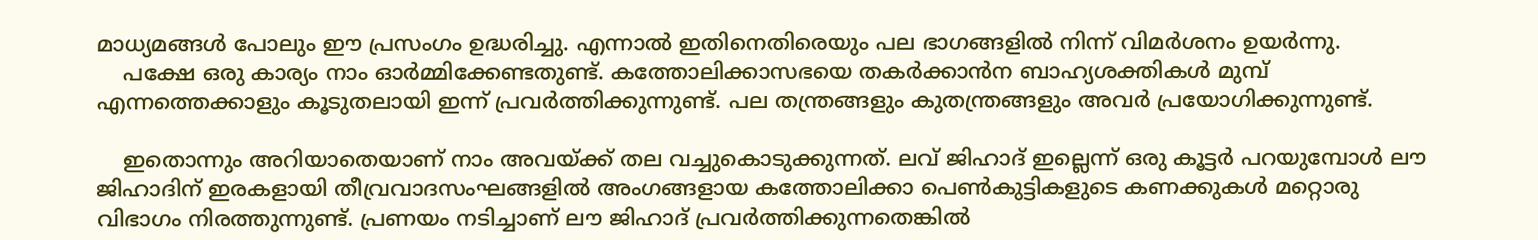മാധ്യമങ്ങള്‍ പോലും ഈ പ്രസംഗം ഉദ്ധരിച്ചു. എന്നാല്‍ ഇതിനെതിരെയും പല ഭാഗങ്ങളില്‍ നിന്ന് വിമര്‍ശനം ഉയര്‍ന്നു.
    പക്ഷേ ഒരു കാര്യം നാം ഓര്‍മ്മിക്കേണ്ടതുണ്ട്. കത്തോലിക്കാസഭയെ തകര്‍ക്കാന്‍ന ബാഹ്യശക്തികള്‍ മുമ്പ് എന്നത്തെക്കാളും കൂടുതലായി ഇന്ന് പ്രവര്‍ത്തിക്കുന്നുണ്ട്. പല തന്ത്രങ്ങളും കുതന്ത്രങ്ങളും അവര്‍ പ്രയോഗിക്കുന്നുണ്ട്.

    ഇതൊന്നും അറിയാതെയാണ് നാം അവയ്ക്ക് തല വച്ചുകൊടുക്കുന്നത്. ലവ് ജിഹാദ് ഇല്ലെന്ന് ഒരു കൂട്ടര്‍ പറയുമ്പോള്‍ ലൗ ജിഹാദിന് ഇരകളായി തീവ്രവാദസംഘങ്ങളില്‍ അംഗങ്ങളായ കത്തോലിക്കാ പെണ്‍കുട്ടികളുടെ കണക്കുകള്‍ മറ്റൊരു വിഭാഗം നിരത്തുന്നുണ്ട്. പ്രണയം നടിച്ചാണ് ലൗ ജിഹാദ് പ്രവര്‍ത്തിക്കുന്നതെങ്കില്‍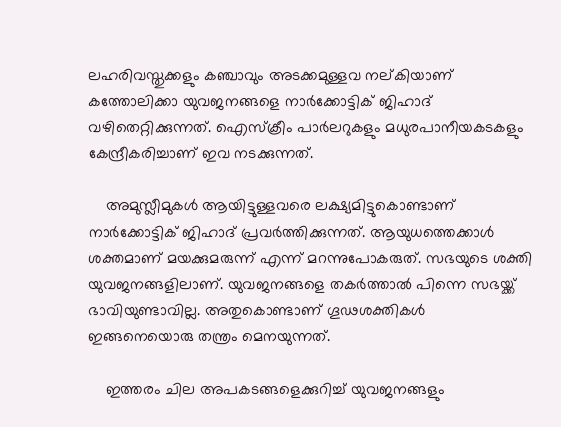ലഹരിവസ്തുക്കളും കഞ്ചാവും അടക്കമുള്ളവ നല്കിയാണ് കത്തോലിക്കാ യുവജനങ്ങളെ നാര്‍ക്കോട്ടിക് ജിഹാദ് വഴിതെറ്റിക്കുന്നത്. ഐസ്‌ക്രീം പാര്‍ലറുകളും മധുരപാനീയകടകളും കേന്ദ്രീകരിച്ചാണ് ഇവ നടക്കുന്നത്.

    അമുസ്ലീമുകള്‍ ആയിട്ടുള്ളവരെ ലക്ഷ്യമിട്ടുകൊണ്ടാണ് നാര്‍ക്കോട്ടിക് ജിഹാദ് പ്രവര്‍ത്തിക്കുന്നത്. ആയുധത്തെക്കാള്‍ ശക്തമാണ് മയക്കുമരുന്ന് എന്ന് മറന്നുപോകരുത്. സഭയുടെ ശക്തി യുവജനങ്ങളിലാണ്. യുവജനങ്ങളെ തകര്‍ത്താല്‍ പിന്നെ സഭയ്ക്ക് ഭാവിയുണ്ടാവില്ല. അതുകൊണ്ടാണ് ഗൂഢശക്തികള്‍ ഇങ്ങനെയൊരു തന്ത്രം മെനയുന്നത്.

    ഇത്തരം ചില അപകടങ്ങളെക്കുറിച്ച് യുവജനങ്ങളും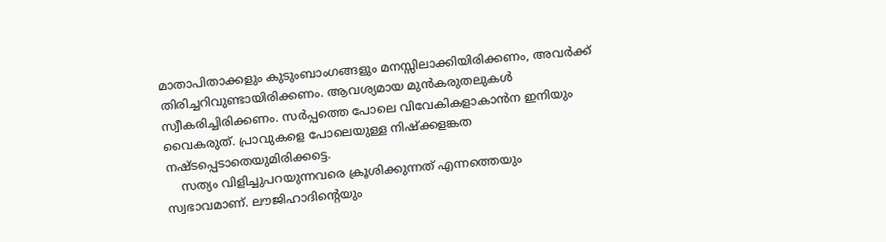മാതാപിതാക്കളും കുടുംബാംഗങ്ങളും മനസ്സിലാക്കിയിരിക്കണം, അവര്‍ക്ക് തിരിച്ചറിവുണ്ടായിരിക്കണം. ആവശ്യമായ മുന്‍കരുതലുകള്‍ സ്വീകരിച്ചിരിക്കണം. സര്‍പ്പത്തെ പോലെ വിവേകികളാകാന്‍ന ഇനിയും വൈകരുത്. പ്രാവുകളെ പോലെയുള്ള നിഷ്‌ക്കളങ്കത നഷ്ടപ്പെടാതെയുമിരിക്കട്ടെ.
    സത്യം വിളിച്ചുപറയുന്നവരെ ക്രൂശിക്കുന്നത് എന്നത്തെയും സ്വഭാവമാണ്. ലൗജിഹാദിന്റെയും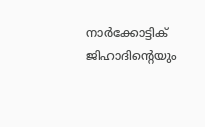നാര്‍ക്കോട്ടിക് ജിഹാദിന്റെയും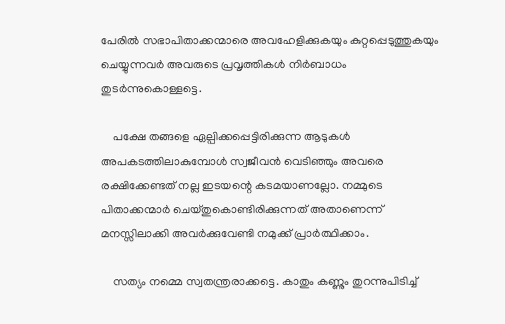പേരില്‍ സഭാപിതാക്കന്മാരെ അവഹേളിക്കുകയും കുറ്റപ്പെടുത്തുകയും ചെയ്യുന്നവര്‍ അവരുടെ പ്രവൃത്തികള്‍ നിര്‍ബാധം തുടര്‍ന്നുകൊള്ളട്ടെ.

    പക്ഷേ തങ്ങളെ ഏല്പിക്കപ്പെട്ടിരിക്കുന്ന ആടുകള്‍ അപകടത്തിലാകുമ്പോള്‍ സ്വജീവന്‍ വെടിഞ്ഞും അവരെ രക്ഷിക്കേണ്ടത് നല്ല ഇടയന്റെ കടമയാണല്ലോ. നമ്മുടെ പിതാക്കന്മാര്‍ ചെയ്തുകൊണ്ടിരിക്കുന്നത് അതാണെന്ന് മനസ്സിലാക്കി അവര്‍ക്കുവേണ്ടി നമുക്ക് പ്രാര്‍ത്ഥിക്കാം.

    സത്യം നമ്മെ സ്വതന്ത്രരാക്കട്ടെ. കാതും കണ്ണും തുറന്നുപിടിച്ച്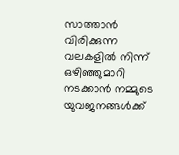സാത്താന്‍ വിരിക്കുന്ന വലകളില്‍ നിന്ന് ഒഴിഞ്ഞുമാറി നടക്കാന്‍ നമ്മുടെ യുവജനങ്ങള്‍ക്ക്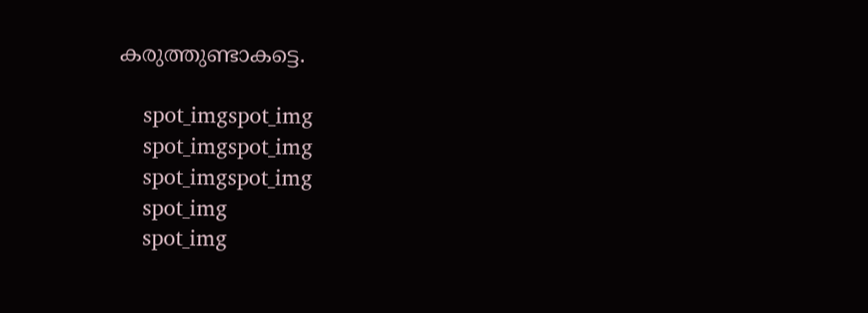കരുത്തുണ്ടാകട്ടെ.

    spot_imgspot_img
    spot_imgspot_img
    spot_imgspot_img
    spot_img
    spot_img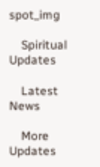spot_img

    Spiritual Updates

    Latest News

    More Updates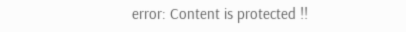error: Content is protected !!